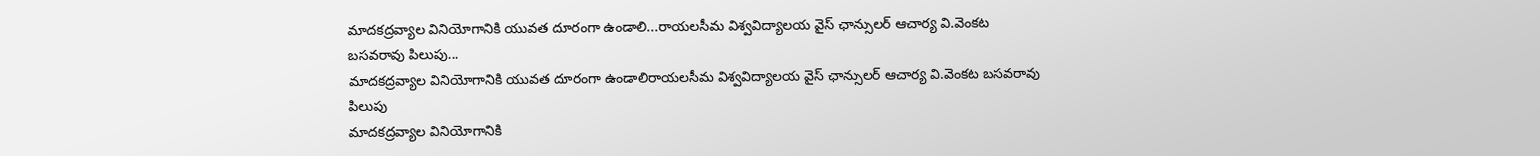మాదకద్రవ్యాల వినియోగానికి యువత దూరంగా ఉండాలి...రాయలసీమ విశ్వవిద్యాలయ వైస్ ఛాన్సులర్ ఆచార్య వి.వెంకట బసవరావు పిలుపు...
మాదకద్రవ్యాల వినియోగానికి యువత దూరంగా ఉండాలిరాయలసీమ విశ్వవిద్యాలయ వైస్ ఛాన్సులర్ ఆచార్య వి.వెంకట బసవరావు పిలుపు
మాదకద్రవ్యాల వినియోగానికి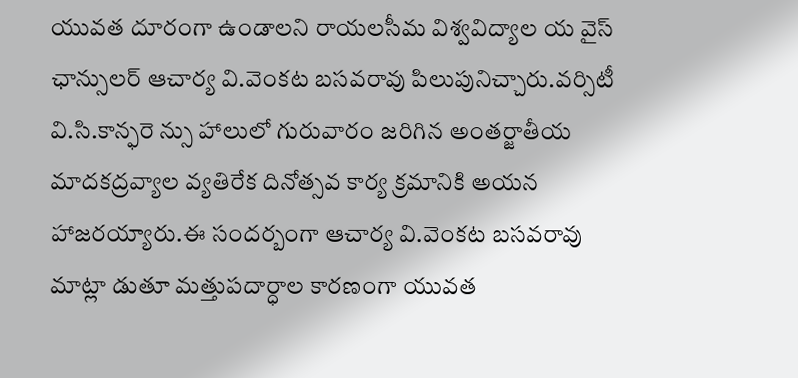యువత దూరంగా ఉండాలని రాయలసీమ విశ్వవిద్యాల య వైస్ ఛాన్సులర్ ఆచార్య వి.వెంకట బసవరావు పిలుపునిచ్చారు.వర్సిటీ వి.సి.కాన్ఫరె న్సు హాలులో గురువారం జరిగిన అంతర్జాతీయ మాదకద్రవ్యాల వ్యతిరేక దినోత్సవ కార్య క్రమానికి అయన హాజరయ్యారు.ఈ సందర్బంగా ఆచార్య వి.వెంకట బసవరావు మాట్లా డుతూ మత్తుపదార్ధాల కారణంగా యువత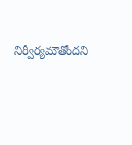నిర్వీర్యమౌతోందని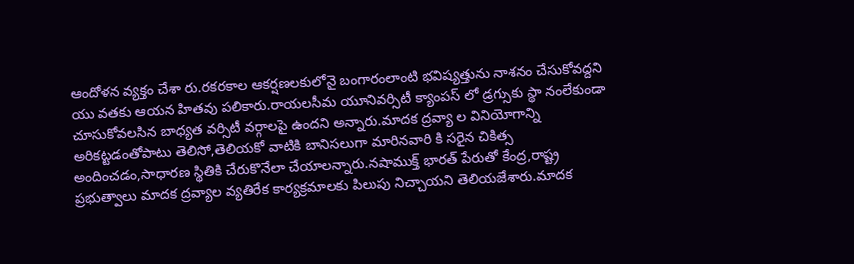ఆందోళన వ్యక్తం చేశా రు.రకరకాల ఆకర్షణలకులోనై బంగారంలాంటి భవిష్యత్తును నాశనం చేసుకోవద్దని యు వతకు ఆయన హితవు పలికారు.రాయలసీమ యూనివర్సిటీ క్యాంపస్ లో డ్రగ్సుకు స్థా నంలేకుండా చూసుకోవలసిన బాధ్యత వర్సిటీ వర్గాలపై ఉందని అన్నారు.మాదక ద్రవ్యా ల వినియోగాన్ని అరికట్టడంతోపాటు తెలిసో,తెలియకో వాటికి బానిసలుగా మారినవారి కి సరైన చికిత్స అందించడం,సాధారణ స్థితికి చేరుకొనేలా చేయాలన్నారు.నషాముక్త్ భారత్ పేరుతో కేంద్ర,రాష్ట్ర ప్రభుత్వాలు మాదక ద్రవ్యాల వ్యతిరేక కార్యక్రమాలకు పిలుపు నిచ్చాయని తెలియజేశారు.మాదక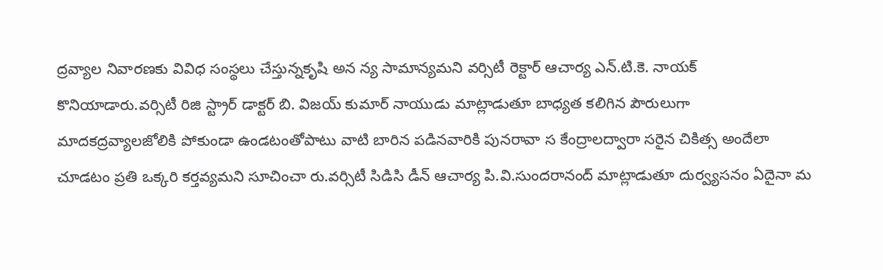ద్రవ్యాల నివారణకు వివిధ సంస్థలు చేస్తున్నకృషి అన న్య సామాన్యమని వర్సిటీ రెక్టార్ ఆచార్య ఎన్.టి.కె. నాయక్ కొనియాడారు.వర్సిటీ రిజి స్ట్రార్ డాక్టర్ బి. విజయ్ కుమార్ నాయుడు మాట్లాడుతూ బాధ్యత కలిగిన పౌరులుగా మాదకద్రవ్యాలజోలికి పోకుండా ఉండటంతోపాటు వాటి బారిన పడినవారికి పునరావా స కేంద్రాలద్వారా సరైన చికిత్స అందేలా చూడటం ప్రతి ఒక్కరి కర్తవ్యమని సూచించా రు.వర్సిటీ సిడిసి డీన్ ఆచార్య పి.వి.సుందరానంద్ మాట్లాడుతూ దుర్వ్యసనం ఏదైనా మ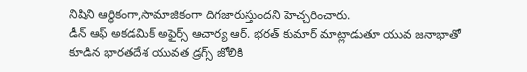నిషిని ఆర్ధికంగా,సామాజికంగా దిగజారుస్తుందని హెచ్చరించారు.
డీన్ ఆఫ్ అకడమిక్ అఫైర్స్ ఆచార్య ఆర్. భరత్ కుమార్ మాట్లాడుతూ యువ జనాభాతో కూడిన భారతదేశ యువత డ్రగ్స్ జోలికి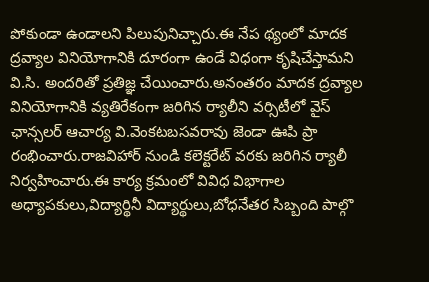పోకుండా ఉండాలని పిలుపునిచ్చారు.ఈ నేప థ్యంలో మాదక ద్రవ్యాల వినియోగానికి దూరంగా ఉండే విధంగా కృషిచేస్తామని వి.సి. అందరితో ప్రతిజ్ఞ చేయించారు.అనంతరం మాదక ద్రవ్యాల వినియోగానికి వ్యతిరేకంగా జరిగిన ర్యాలీని వర్సిటీలో వైస్ ఛాన్సలర్ ఆచార్య వి.వెంకటబసవరావు జెండా ఊపి ప్రా రంభించారు.రాజవిహార్ నుండి కలెక్టరేట్ వరకు జరిగిన ర్యాలీ నిర్వహించారు.ఈ కార్య క్రమంలో వివిధ విభాగాల అధ్యాపకులు,విద్యార్థినీ విద్యార్థులు,బోధనేతర సిబ్బంది పాల్గొ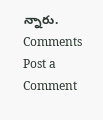న్నారు.
Comments
Post a Comment